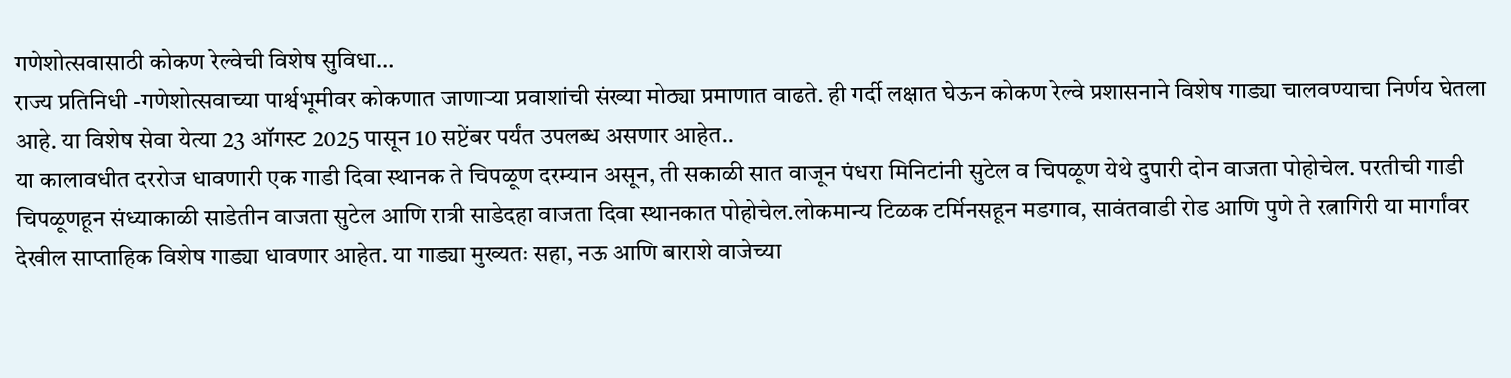गणेशोत्सवासाठी कोकण रेल्वेची विशेष सुविधा…
राज्य प्रतिनिधी -गणेशोत्सवाच्या पार्श्वभूमीवर कोकणात जाणाऱ्या प्रवाशांची संख्या मोठ्या प्रमाणात वाढते. ही गर्दी लक्षात घेऊन कोकण रेल्वे प्रशासनाने विशेष गाड्या चालवण्याचा निर्णय घेतला आहे. या विशेष सेवा येत्या 23 ऑगस्ट 2025 पासून 10 सप्टेंबर पर्यंत उपलब्ध असणार आहेत..
या कालावधीत दररोज धावणारी एक गाडी दिवा स्थानक ते चिपळूण दरम्यान असून, ती सकाळी सात वाजून पंधरा मिनिटांनी सुटेल व चिपळूण येथे दुपारी दोन वाजता पोहोचेल. परतीची गाडी चिपळूणहून संध्याकाळी साडेतीन वाजता सुटेल आणि रात्री साडेदहा वाजता दिवा स्थानकात पोहोचेल.लोकमान्य टिळक टर्मिनसहून मडगाव, सावंतवाडी रोड आणि पुणे ते रत्नागिरी या मार्गांवर देखील साप्ताहिक विशेष गाड्या धावणार आहेत. या गाड्या मुख्यतः सहा, नऊ आणि बाराशे वाजेच्या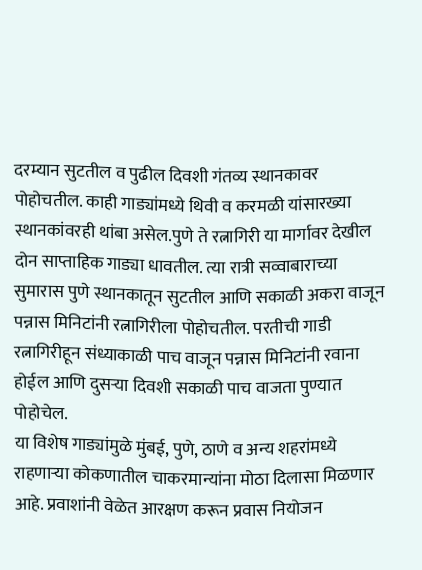दरम्यान सुटतील व पुढील दिवशी गंतव्य स्थानकावर पोहोचतील. काही गाड्यांमध्ये थिवी व करमळी यांसारख्या स्थानकांवरही थांबा असेल.पुणे ते रत्नागिरी या मार्गावर देखील दोन साप्ताहिक गाड्या धावतील. त्या रात्री सव्वाबाराच्या सुमारास पुणे स्थानकातून सुटतील आणि सकाळी अकरा वाजून पन्नास मिनिटांनी रत्नागिरीला पोहोचतील. परतीची गाडी रत्नागिरीहून संध्याकाळी पाच वाजून पन्नास मिनिटांनी रवाना होईल आणि दुसऱ्या दिवशी सकाळी पाच वाजता पुण्यात पोहोचेल.
या विशेष गाड्यांमुळे मुंबई, पुणे, ठाणे व अन्य शहरांमध्ये राहणाऱ्या कोकणातील चाकरमान्यांना मोठा दिलासा मिळणार आहे. प्रवाशांनी वेळेत आरक्षण करून प्रवास नियोजन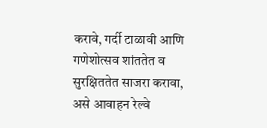करावे, गर्दी टाळावी आणि गणेशोत्सव शांततेत व सुरक्षिततेत साजरा करावा, असे आवाहन रेल्वे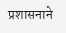प्रशासनाने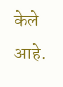केले आहे.